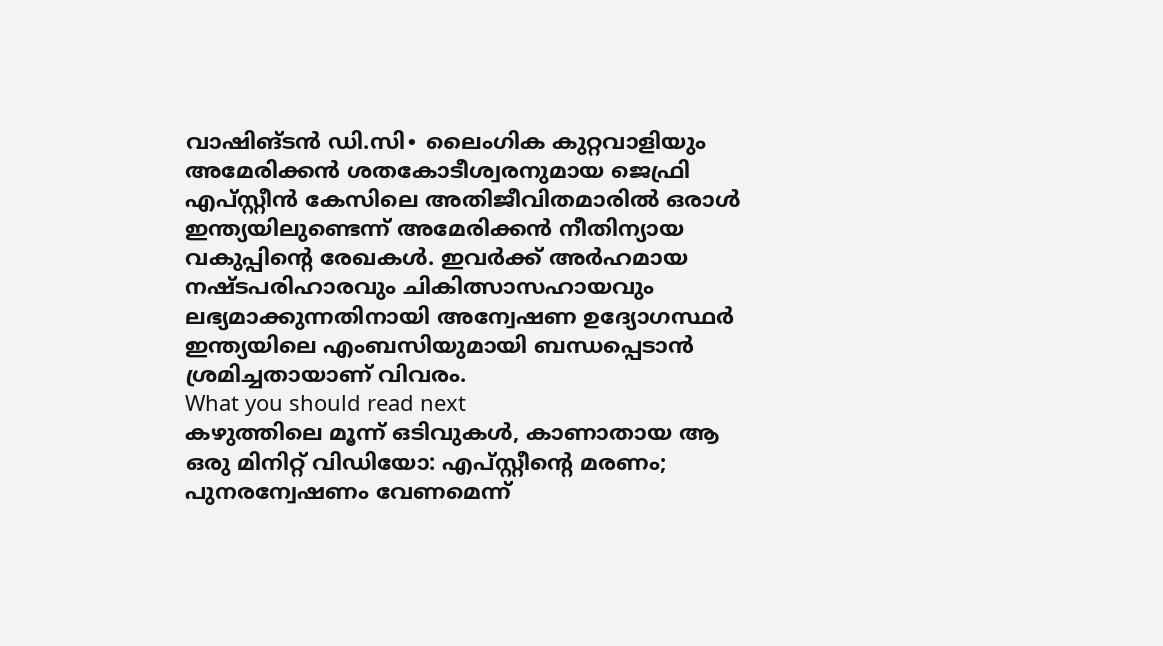വാഷിങ്ടൻ ഡി.സി∙ ലൈംഗിക കുറ്റവാളിയും അമേരിക്കൻ ശതകോടീശ്വരനുമായ ജെഫ്രി എപ്സ്റ്റീൻ കേസിലെ അതിജീവിതമാരിൽ ഒരാൾ ഇന്ത്യയിലുണ്ടെന്ന് അമേരിക്കൻ നീതിന്യായ വകുപ്പിന്റെ രേഖകൾ. ഇവർക്ക് അർഹമായ നഷ്ടപരിഹാരവും ചികിത്സാസഹായവും ലഭ്യമാക്കുന്നതിനായി അന്വേഷണ ഉദ്യോഗസ്ഥർ ഇന്ത്യയിലെ എംബസിയുമായി ബന്ധപ്പെടാൻ ശ്രമിച്ചതായാണ് വിവരം.
What you should read next
കഴുത്തിലെ മൂന്ന് ഒടിവുകൾ, കാണാതായ ആ ഒരു മിനിറ്റ് വിഡിയോ: എപ്സ്റ്റീന്റെ മരണം; പുനരന്വേഷണം വേണമെന്ന്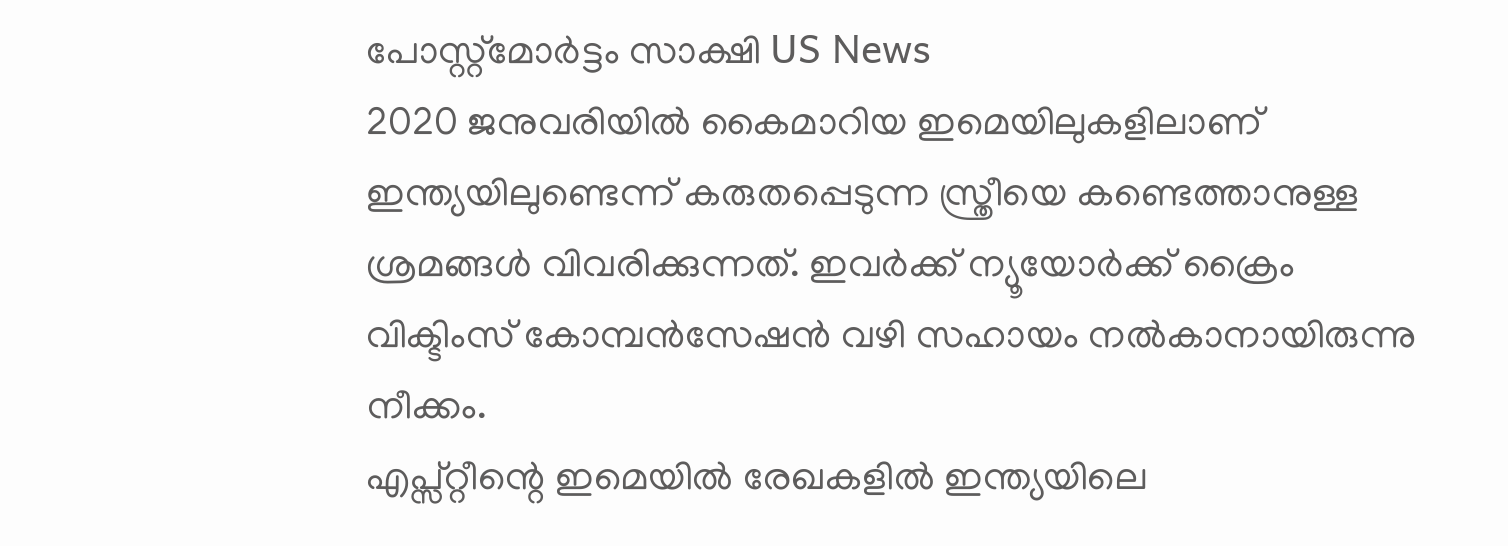പോസ്റ്റ്മോർട്ടം സാക്ഷി US News
2020 ജനുവരിയിൽ കൈമാറിയ ഇമെയിലുകളിലാണ് ഇന്ത്യയിലുണ്ടെന്ന് കരുതപ്പെടുന്ന സ്ത്രീയെ കണ്ടെത്താനുള്ള ശ്രമങ്ങൾ വിവരിക്കുന്നത്. ഇവർക്ക് ന്യൂയോർക്ക് ക്രൈം വിക്ടിംസ് കോമ്പൻസേഷൻ വഴി സഹായം നൽകാനായിരുന്നു നീക്കം.
എപ്സ്റ്റീന്റെ ഇമെയിൽ രേഖകളിൽ ഇന്ത്യയിലെ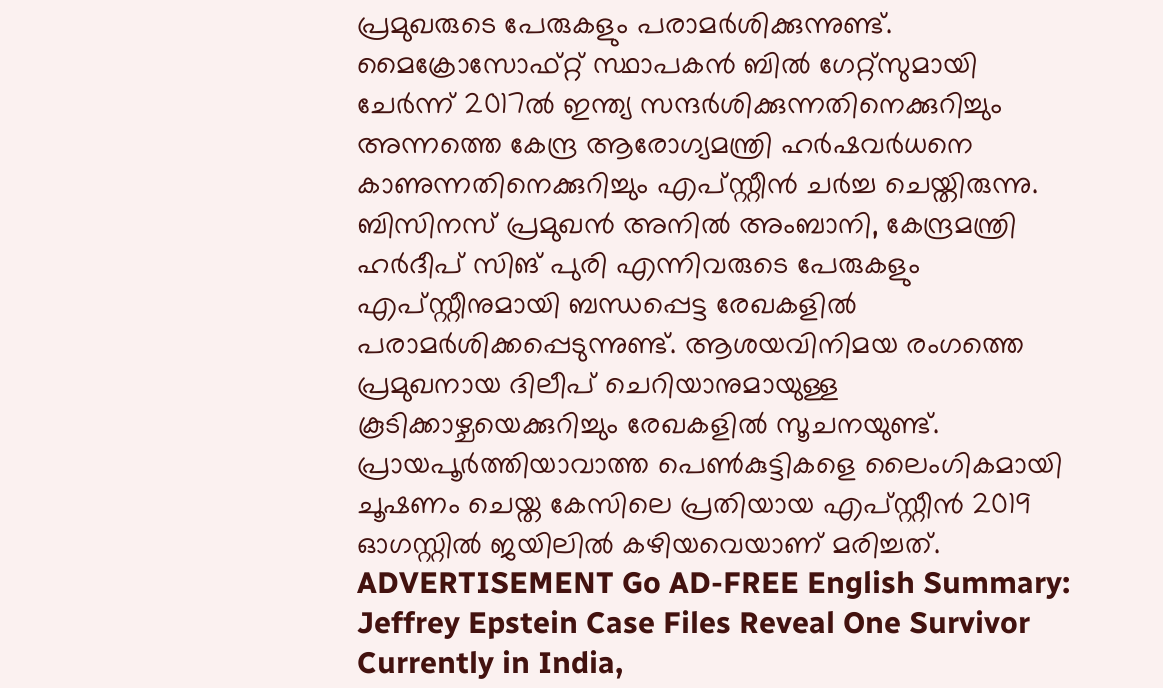പ്രമുഖരുടെ പേരുകളും പരാമർശിക്കുന്നുണ്ട്. മൈക്രോസോഫ്റ്റ് സ്ഥാപകൻ ബിൽ ഗേറ്റ്സുമായി ചേർന്ന് 2017ൽ ഇന്ത്യ സന്ദർശിക്കുന്നതിനെക്കുറിച്ചും അന്നത്തെ കേന്ദ്ര ആരോഗ്യമന്ത്രി ഹർഷവർധനെ കാണുന്നതിനെക്കുറിച്ചും എപ്സ്റ്റീൻ ചർച്ച ചെയ്തിരുന്നു. ബിസിനസ് പ്രമുഖൻ അനിൽ അംബാനി, കേന്ദ്രമന്ത്രി ഹർദീപ് സിങ് പുരി എന്നിവരുടെ പേരുകളും എപ്സ്റ്റീനുമായി ബന്ധപ്പെട്ട രേഖകളിൽ പരാമർശിക്കപ്പെടുന്നുണ്ട്. ആശയവിനിമയ രംഗത്തെ പ്രമുഖനായ ദിലീപ് ചെറിയാനുമായുള്ള കൂടിക്കാഴ്ചയെക്കുറിച്ചും രേഖകളിൽ സൂചനയുണ്ട്.
പ്രായപൂർത്തിയാവാത്ത പെൺകുട്ടികളെ ലൈംഗികമായി ചൂഷണം ചെയ്ത കേസിലെ പ്രതിയായ എപ്സ്റ്റീൻ 2019 ഓഗസ്റ്റിൽ ജയിലിൽ കഴിയവെയാണ് മരിച്ചത്. ADVERTISEMENT Go AD-FREE English Summary:
Jeffrey Epstein Case Files Reveal One Survivor Currently in India,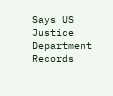Says US Justice Department Records